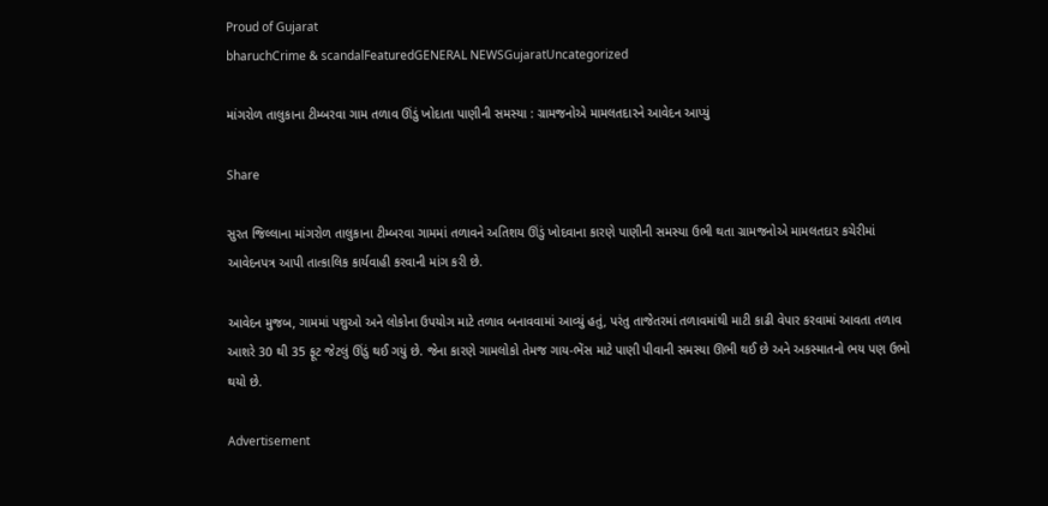Proud of Gujarat
bharuchCrime & scandalFeaturedGENERAL NEWSGujaratUncategorized

માંગરોળ તાલુકાના ટીમ્બરવા ગામ તળાવ ઊંડું ખોદાતા પાણીની સમસ્યા : ગ્રામજનોએ મામલતદારને આવેદન આપ્યું

Share

સુરત જિલ્લાના માંગરોળ તાલુકાના ટીમ્બરવા ગામમાં તળાવને અતિશય ઊંડું ખોદવાના કારણે પાણીની સમસ્યા ઉભી થતા ગ્રામજનોએ મામલતદાર કચેરીમાં આવેદનપત્ર આપી તાત્કાલિક કાર્યવાહી કરવાની માંગ કરી છે.

આવેદન મુજબ, ગામમાં પશુઓ અને લોકોના ઉપયોગ માટે તળાવ બનાવવામાં આવ્યું હતું, પરંતુ તાજેતરમાં તળાવમાંથી માટી કાઢી વેપાર કરવામાં આવતા તળાવ આશરે 30 થી 35 ફૂટ જેટલું ઊંડું થઈ ગયું છે. જેના કારણે ગામલોકો તેમજ ગાય-ભેંસ માટે પાણી પીવાની સમસ્યા ઊભી થઈ છે અને અકસ્માતનો ભય પણ ઉભો થયો છે.

Advertisement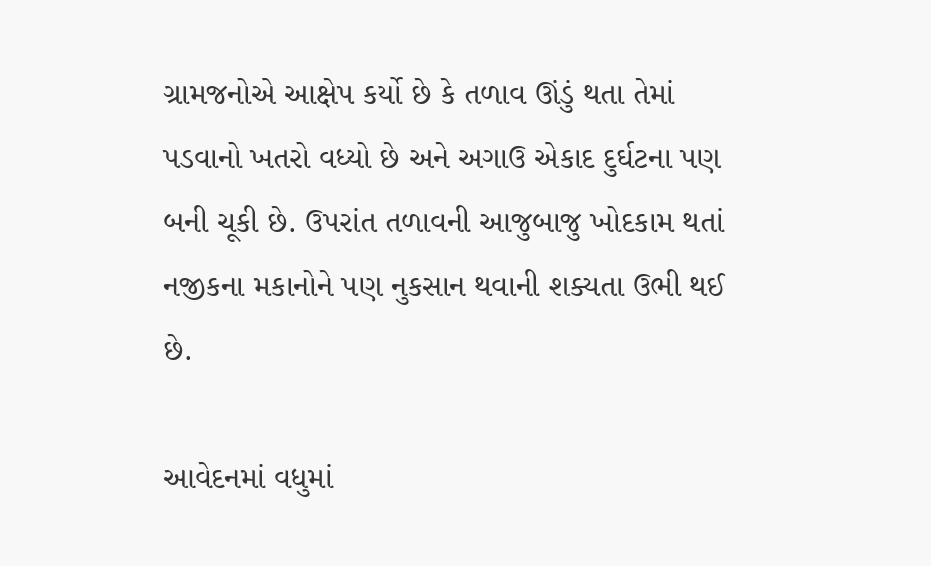ગ્રામજનોએ આક્ષેપ કર્યો છે કે તળાવ ઊંડું થતા તેમાં પડવાનો ખતરો વધ્યો છે અને અગાઉ એકાદ દુર્ઘટના પણ બની ચૂકી છે. ઉપરાંત તળાવની આજુબાજુ ખોદકામ થતાં નજીકના મકાનોને પણ નુકસાન થવાની શક્યતા ઉભી થઈ છે.

આવેદનમાં વધુમાં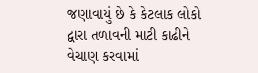જણાવાયું છે કે કેટલાક લોકો દ્વારા તળાવની માટી કાઢીને વેચાણ કરવામાં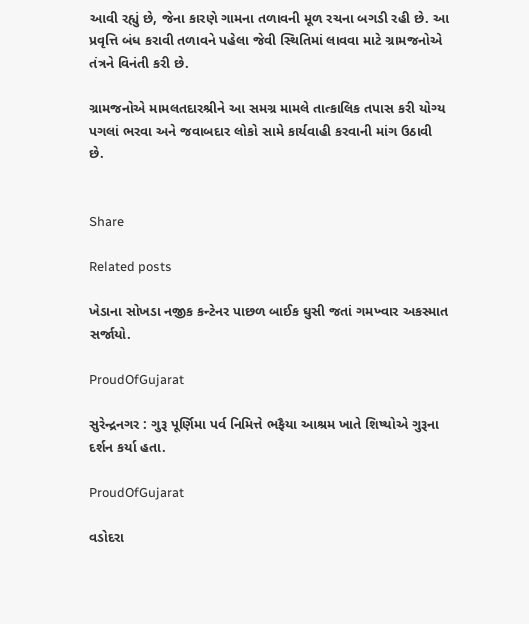આવી રહ્યું છે, જેના કારણે ગામના તળાવની મૂળ રચના બગડી રહી છે. આ પ્રવૃત્તિ બંધ કરાવી તળાવને પહેલા જેવી સ્થિતિમાં લાવવા માટે ગ્રામજનોએ તંત્રને વિનંતી કરી છે.

ગ્રામજનોએ મામલતદારશ્રીને આ સમગ્ર મામલે તાત્કાલિક તપાસ કરી યોગ્ય પગલાં ભરવા અને જવાબદાર લોકો સામે કાર્યવાહી કરવાની માંગ ઉઠાવી છે.


Share

Related posts

ખેડાના સોખડા નજીક કન્ટેનર પાછળ બાઈક ઘુસી જતાં ગમખ્વાર અકસ્માત સર્જાયો.

ProudOfGujarat

સુરેન્દ્રનગર : ગુરૂ પૂર્ણિમા પર્વ નિમિત્તે ભફૈયા આશ્રમ ખાતે શિષ્યોએ ગુરૂના દર્શન કર્યા હતા.

ProudOfGujarat

વડોદરા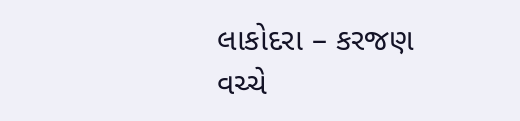લાકોદરા – કરજણ વચ્ચે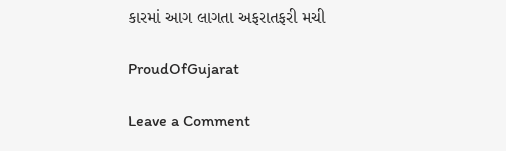કારમાં આગ લાગતા અફરાતફરી મચી

ProudOfGujarat

Leave a Comment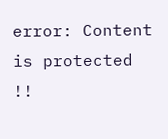error: Content is protected !!